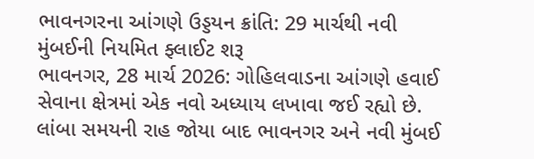ભાવનગરના આંગણે ઉડ્ડયન ક્રાંતિ: 29 માર્ચથી નવી મુંબઈની નિયમિત ફ્લાઈટ શરૂ
ભાવનગર, 28 માર્ચ 2026: ગોહિલવાડના આંગણે હવાઈ સેવાના ક્ષેત્રમાં એક નવો અધ્યાય લખાવા જઈ રહ્યો છે. લાંબા સમયની રાહ જોયા બાદ ભાવનગર અને નવી મુંબઈ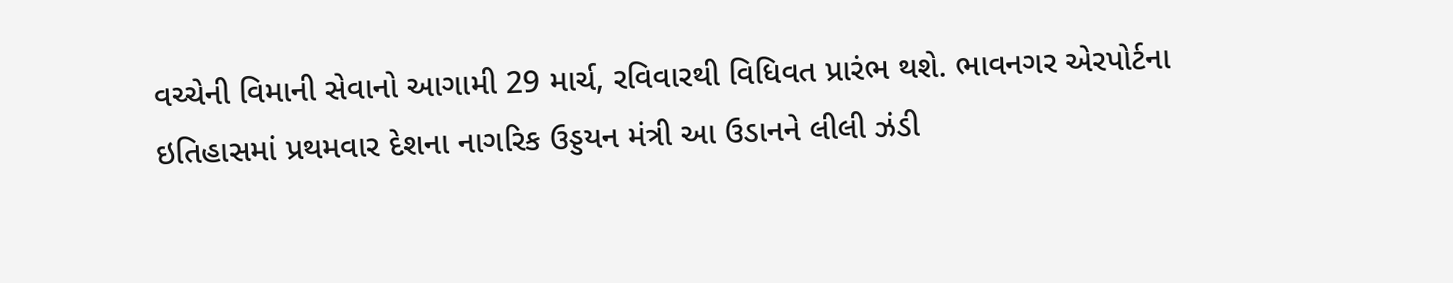વચ્ચેની વિમાની સેવાનો આગામી 29 માર્ચ, રવિવારથી વિધિવત પ્રારંભ થશે. ભાવનગર એરપોર્ટના ઇતિહાસમાં પ્રથમવાર દેશના નાગરિક ઉડ્ડયન મંત્રી આ ઉડાનને લીલી ઝંડી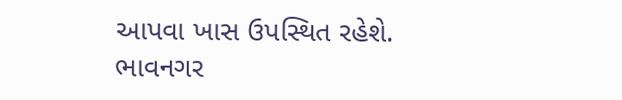આપવા ખાસ ઉપસ્થિત રહેશે. ભાવનગર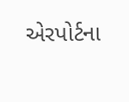એરપોર્ટના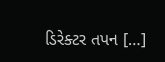ડિરેક્ટર તપન […]